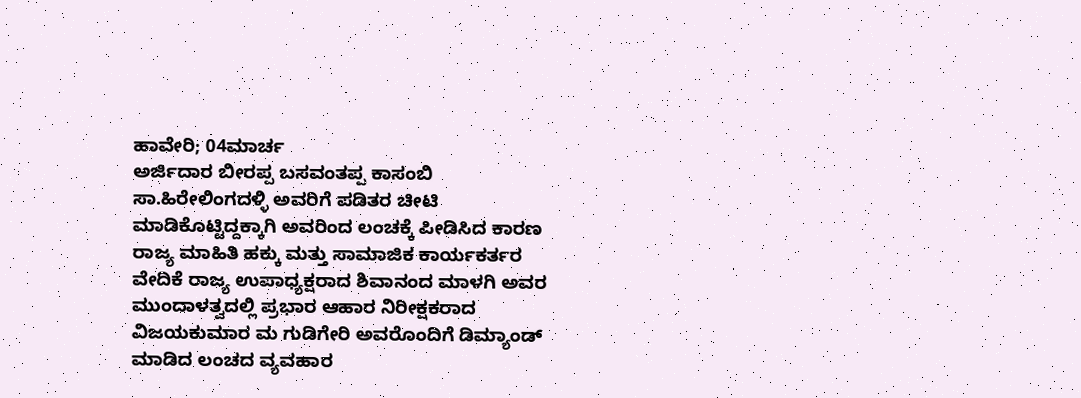ಹಾವೇರಿ; 04ಮಾರ್ಚ
ಅರ್ಜಿದಾರ ಬೀರಪ್ಪ ಬಸವಂತಪ್ಪ ಕಾಸಂಬಿ ಸಾ.ಹಿರೇಲಿಂಗದಳ್ಳಿ ಅವರಿಗೆ ಪಡಿತರ ಚೀಟಿ ಮಾಡಿಕೊಟ್ಟಿದ್ದಕ್ಕಾಗಿ ಅವರಿಂದ ಲಂಚಕ್ಕೆ ಪೀಡಿಸಿದ ಕಾರಣ ರಾಜ್ಯ ಮಾಹಿತಿ ಹಕ್ಕು ಮತ್ತು ಸಾಮಾಜಿಕ ಕಾರ್ಯಕರ್ತರ ವೇದಿಕೆ ರಾಜ್ಯ ಉಪಾಧ್ಯಕ್ಷರಾದ ಶಿವಾನಂದ ಮಾಳಗಿ ಅವರ ಮುಂದಾಳತ್ವದಲ್ಲಿ ಪ್ರಭಾರ ಆಹಾರ ನಿರೀಕ್ಷಕರಾದ ವಿಜಯಕುಮಾರ ಮ ಗುಡಿಗೇರಿ ಅವರೊಂದಿಗೆ ಡಿಮ್ಯಾಂಡ್ ಮಾಡಿದ ಲಂಚದ ವ್ಯವಹಾರ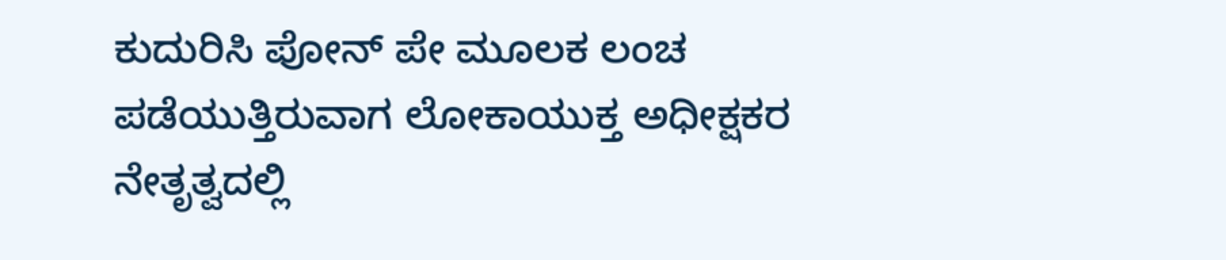ಕುದುರಿಸಿ ಪೋನ್ ಪೇ ಮೂಲಕ ಲಂಚ ಪಡೆಯುತ್ತಿರುವಾಗ ಲೋಕಾಯುಕ್ತ ಅಧೀಕ್ಷಕರ ನೇತೃತ್ವದಲ್ಲಿ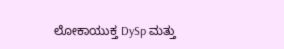ಲೋಕಾಯುಕ್ತ DySp ಮತ್ತು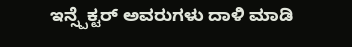ಇನ್ಸ್ಪೆಕ್ಟರ್ ಅವರುಗಳು ದಾಳಿ ಮಾಡಿ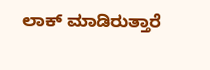ಲಾಕ್ ಮಾಡಿರುತ್ತಾರೆ